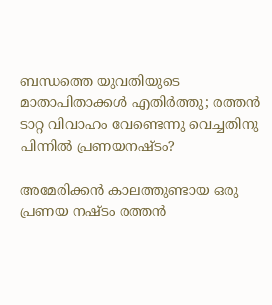ബന്ധത്തെ യുവതിയുടെ മാതാപിതാക്കള്‍ എതിർത്തു; രത്തൻ ടാറ്റ വിവാഹം വേണ്ടെന്നു വെച്ചതിനു പിന്നിൽ പ്രണയനഷ്ടം?

അമേരിക്കൻ കാലത്തുണ്ടായ ഒരു പ്രണയ നഷ്ടം രത്തൻ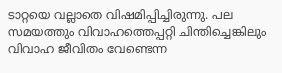ടാറ്റയെ വല്ലാതെ വിഷമിപ്പിച്ചിരുന്നു. പല സമയത്തും വിവാഹത്തെപ്പറ്റി ചിന്തിച്ചെങ്കിലും വിവാഹ ജീവിതം വേണ്ടെന്ന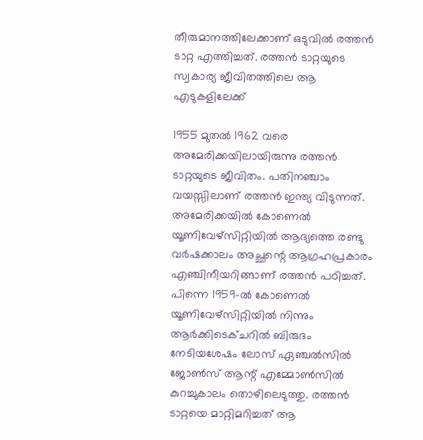തീരുമാനത്തിലേക്കാണ് ഒടുവിൽ രത്തൻ ടാറ്റ എത്തിച്ചത്. രത്തൻ ടാറ്റയുടെ സ്വകാര്യ ജീവിതത്തിലെ ആ എടുകളിലേക്ക്

1955 മുതൽ 1962 വരെ അമേരിക്കയിലായിരുന്നു രത്തൻ ടാറ്റയുടെ ജീവിതം. പതിനഞ്ചാം വയസ്സിലാണ് രത്തൻ ഇന്ത്യ വിടുന്നത്. അമേരിക്കയിൽ കോണെൽ യൂണിവേഴ്‌സിറ്റിയിൽ ആദ്യത്തെ രണ്ടു വർഷക്കാലം അച്ഛന്റെ ആഗ്രഹപ്രകാരം എഞ്ചിനീയറിങ്ങാണ് രത്തൻ പഠിച്ചത്. പിന്നെ 1959-ൽ കോണെൽ യൂണിവേഴ്സിറ്റിയിൽ നിന്നും ആർക്കിടെക്ചറിൽ ബിരുദം നേടിയശേഷം ലോസ് ഏഞ്ചൽസിൽ ജോൺസ് ആന്റ് എമ്മോൺസിൽ കുറച്ചുകാലം തൊഴിലെടുത്തു. രത്തൻ ടാറ്റയെ മാറ്റിമറിച്ചത് ആ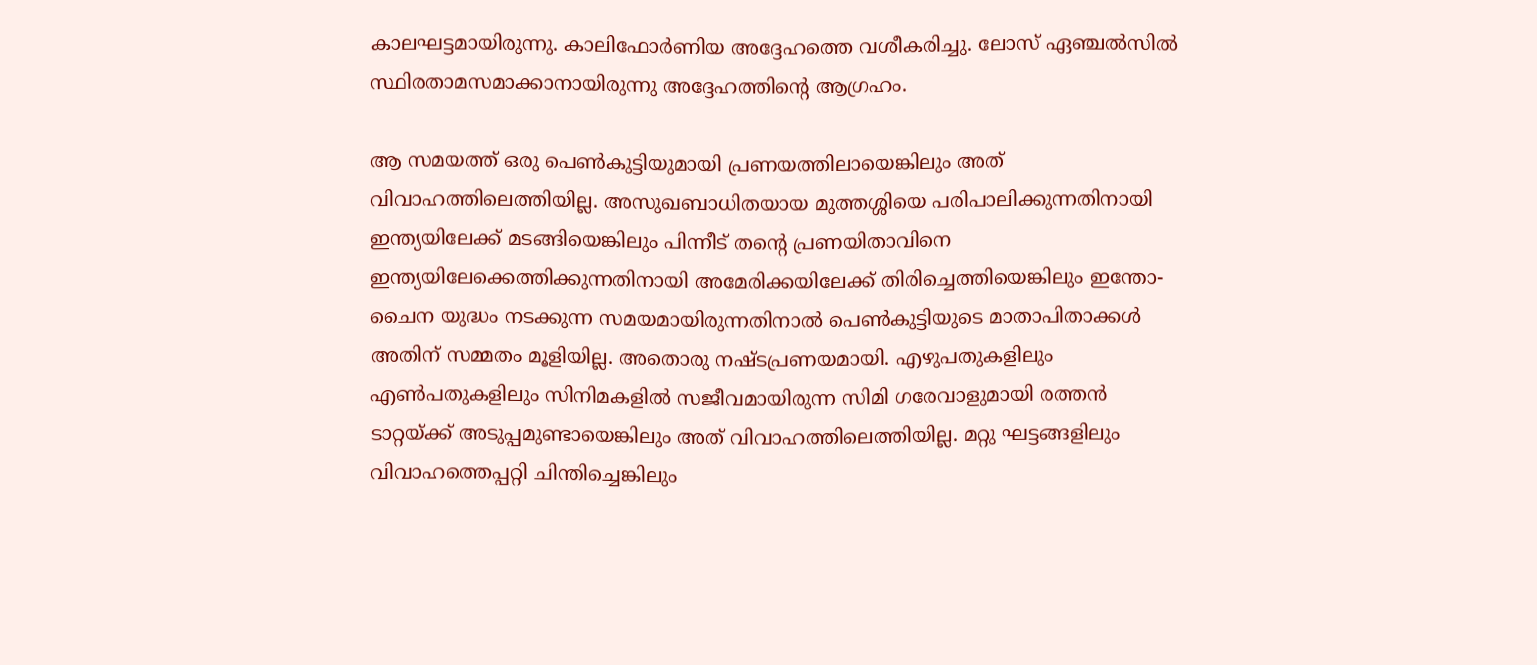കാലഘട്ടമായിരുന്നു. കാലിഫോർണിയ അദ്ദേഹത്തെ വശീകരിച്ചു. ലോസ് ഏഞ്ചൽസിൽ സ്ഥിരതാമസമാക്കാനായിരുന്നു അദ്ദേഹത്തിന്റെ ആഗ്രഹം.

ആ സമയത്ത് ഒരു പെൺകുട്ടിയുമായി പ്രണയത്തിലായെങ്കിലും അത് വിവാഹത്തിലെത്തിയില്ല. അസുഖബാധിതയായ മുത്തശ്ശിയെ പരിപാലിക്കുന്നതിനായി ഇന്ത്യയിലേക്ക് മടങ്ങിയെങ്കിലും പിന്നീട് തന്റെ പ്രണയിതാവിനെ ഇന്ത്യയിലേക്കെത്തിക്കുന്നതിനായി അമേരിക്കയിലേക്ക് തിരിച്ചെത്തിയെങ്കിലും ഇന്തോ- ചൈന യുദ്ധം നടക്കുന്ന സമയമായിരുന്നതിനാൽ പെൺകുട്ടിയുടെ മാതാപിതാക്കൾ അതിന് സമ്മതം മൂളിയില്ല. അതൊരു നഷ്ടപ്രണയമായി. എഴുപതുകളിലും എൺപതുകളിലും സിനിമകളിൽ സജീവമായിരുന്ന സിമി ഗരേവാളുമായി രത്തൻ ടാറ്റയ്ക്ക് അടുപ്പമുണ്ടായെങ്കിലും അത് വിവാഹത്തിലെത്തിയില്ല. മറ്റു ഘട്ടങ്ങളിലും വിവാഹത്തെപ്പറ്റി ചിന്തിച്ചെങ്കിലും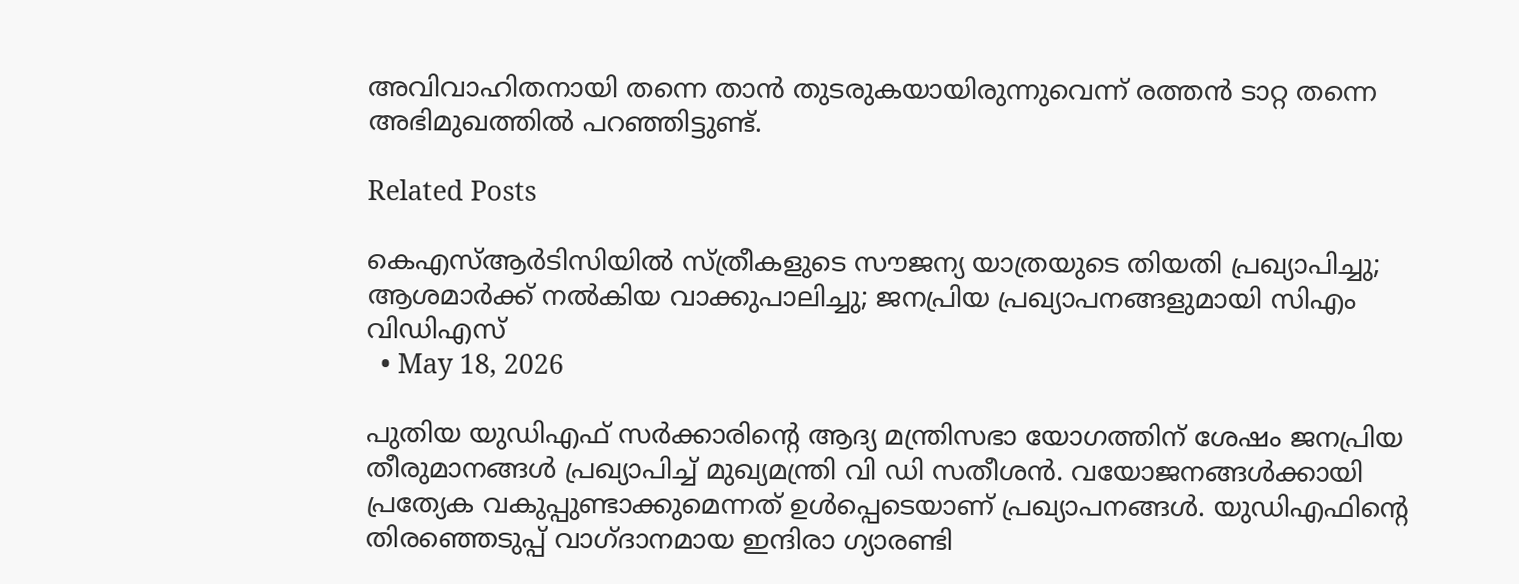അവിവാഹിതനായി തന്നെ താൻ തുടരുകയായിരുന്നുവെന്ന് രത്തൻ ടാറ്റ തന്നെ അഭിമുഖത്തിൽ പറഞ്ഞിട്ടുണ്ട്.

Related Posts

കെഎസ്ആര്‍ടിസിയില്‍ സ്ത്രീകളുടെ സൗജന്യ യാത്രയുടെ തിയതി പ്രഖ്യാപിച്ചു; ആശമാര്‍ക്ക് നല്‍കിയ വാക്കുപാലിച്ചു; ജനപ്രിയ പ്രഖ്യാപനങ്ങളുമായി സിഎം വിഡിഎസ്
  • May 18, 2026

പുതിയ യുഡിഎഫ് സര്‍ക്കാരിന്റെ ആദ്യ മന്ത്രിസഭാ യോഗത്തിന് ശേഷം ജനപ്രിയ തീരുമാനങ്ങള്‍ പ്രഖ്യാപിച്ച് മുഖ്യമന്ത്രി വി ഡി സതീശന്‍. വയോജനങ്ങള്‍ക്കായി പ്രത്യേക വകുപ്പുണ്ടാക്കുമെന്നത് ഉള്‍പ്പെടെയാണ് പ്രഖ്യാപനങ്ങള്‍. യുഡിഎഫിന്റെ തിരഞ്ഞെടുപ്പ് വാഗ്ദാനമായ ഇന്ദിരാ ഗ്യാരണ്ടി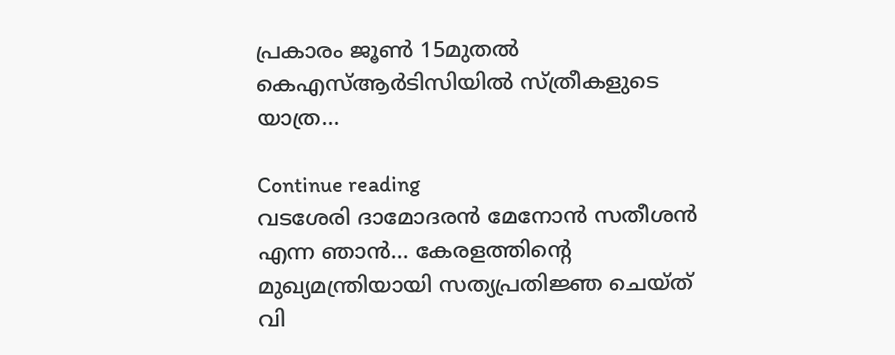പ്രകാരം ജൂണ്‍ 15മുതല്‍ കെഎസ്ആര്‍ടിസിയില്‍ സ്ത്രീകളുടെ യാത്ര…

Continue reading
വടശേരി ദാമോദരന്‍ മേനോന്‍ സതീശന്‍ എന്ന ഞാന്‍… കേരളത്തിന്റെ മുഖ്യമന്ത്രിയായി സത്യപ്രതിജ്ഞ ചെയ്ത് വി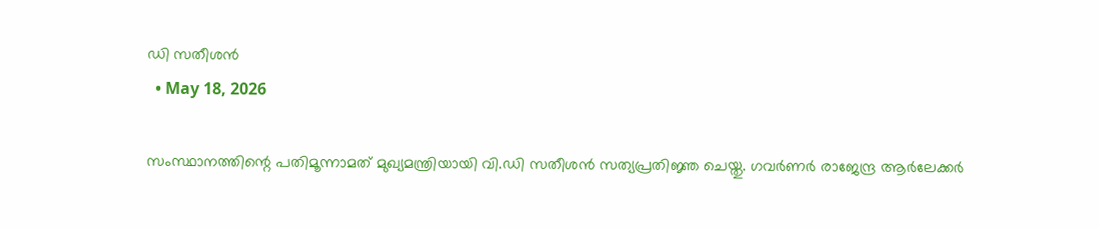ഡി സതീശന്‍
  • May 18, 2026

സംസ്ഥാനത്തിന്റെ പതിമൂന്നാമത് മുഖ്യമന്ത്രിയായി വി.ഡി സതീശന്‍ സത്യപ്രതിജ്ഞ ചെയ്തു. ഗവര്‍ണര്‍ രാജേന്ദ്ര ആര്‍ലേക്കര്‍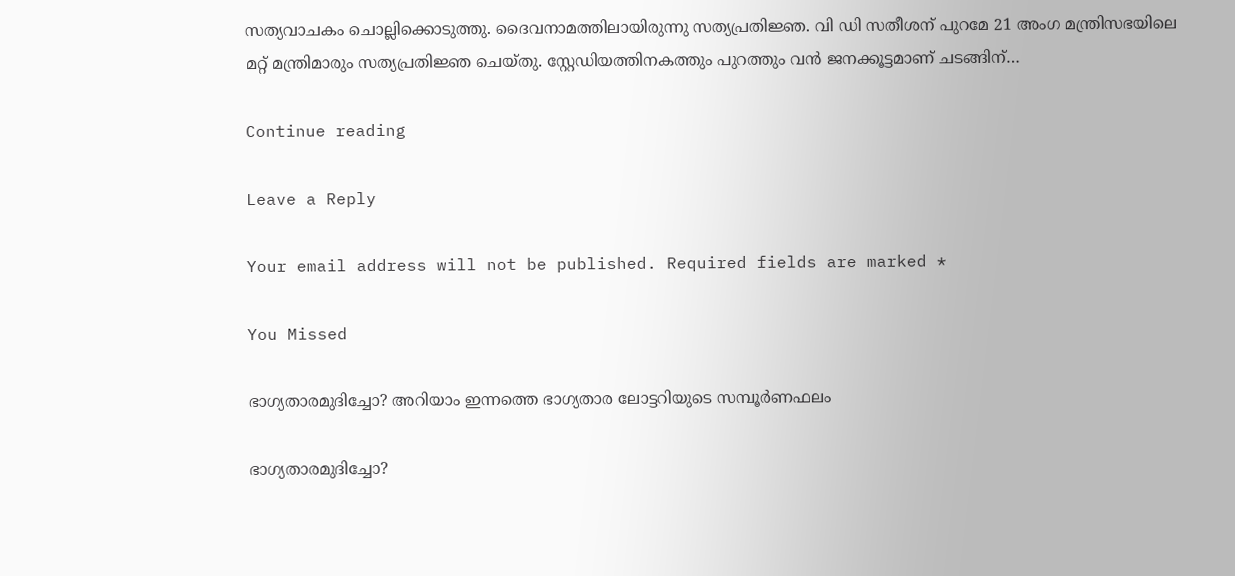സത്യവാചകം ചൊല്ലിക്കൊടുത്തു. ദൈവനാമത്തിലായിരുന്നു സത്യപ്രതിജ്ഞ. വി ഡി സതീശന് പുറമേ 21 അംഗ മന്ത്രിസഭയിലെ മറ്റ് മന്ത്രിമാരും സത്യപ്രതിജ്ഞ ചെയ്തു. സ്റ്റേഡിയത്തിനകത്തും പുറത്തും വന്‍ ജനക്കൂട്ടമാണ് ചടങ്ങിന്…

Continue reading

Leave a Reply

Your email address will not be published. Required fields are marked *

You Missed

ഭാഗ്യതാരമുദിച്ചോ? അറിയാം ഇന്നത്തെ ഭാഗ്യതാര ലോട്ടറിയുടെ സമ്പൂര്‍ണഫലം

ഭാഗ്യതാരമുദിച്ചോ?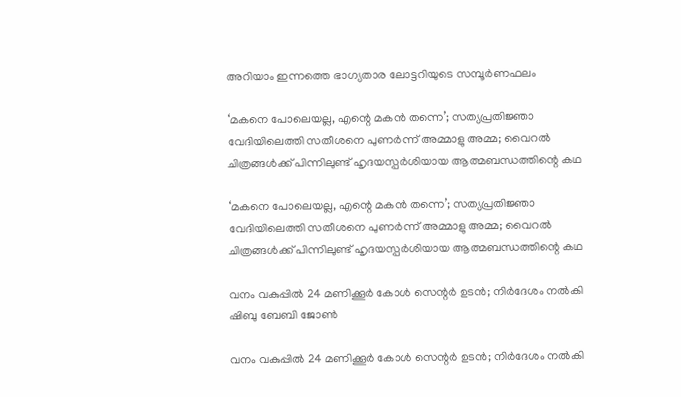അറിയാം ഇന്നത്തെ ഭാഗ്യതാര ലോട്ടറിയുടെ സമ്പൂര്‍ണഫലം

‘മകനെ പോലെയല്ല, എന്റെ മകന്‍ തന്നെ’; സത്യപ്രതിജ്ഞാ വേദിയിലെത്തി സതീശനെ പുണര്‍ന്ന് അമ്മാളു അമ്മ; വൈറല്‍ ചിത്രങ്ങള്‍ക്ക് പിന്നിലുണ്ട് ഹൃദയസ്പര്‍ശിയായ ആത്മബന്ധത്തിന്റെ കഥ

‘മകനെ പോലെയല്ല, എന്റെ മകന്‍ തന്നെ’; സത്യപ്രതിജ്ഞാ വേദിയിലെത്തി സതീശനെ പുണര്‍ന്ന് അമ്മാളു അമ്മ; വൈറല്‍ ചിത്രങ്ങള്‍ക്ക് പിന്നിലുണ്ട് ഹൃദയസ്പര്‍ശിയായ ആത്മബന്ധത്തിന്റെ കഥ

വനം വകുപ്പിൽ 24 മണിക്കൂർ കോൾ സെന്റർ ഉടൻ; നിർദേശം നൽകി ഷിബു ബേബി ജോൺ

വനം വകുപ്പിൽ 24 മണിക്കൂർ കോൾ സെന്റർ ഉടൻ; നിർദേശം നൽകി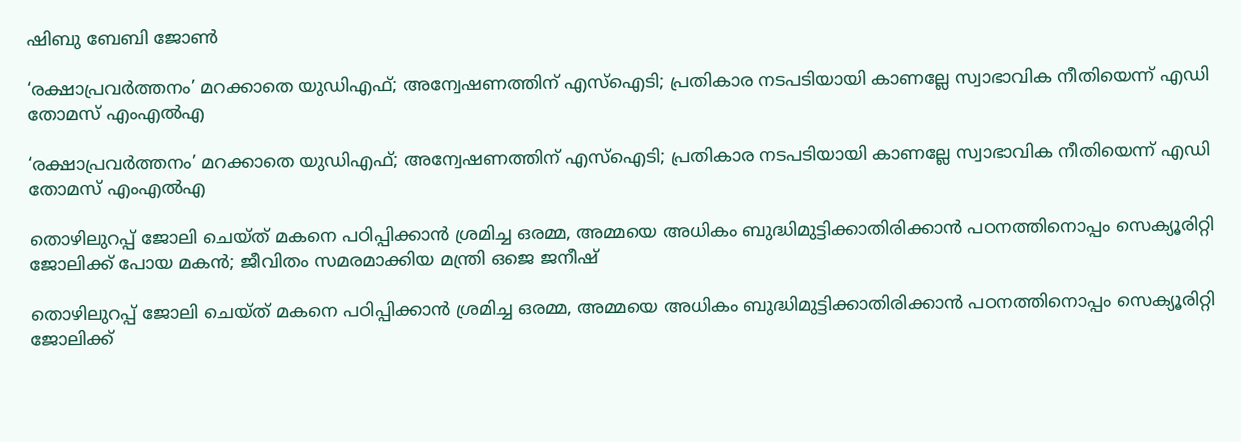ഷിബു ബേബി ജോൺ

‘രക്ഷാപ്രവര്‍ത്തനം’ മറക്കാതെ യുഡിഎഫ്; അന്വേഷണത്തിന് എസ്‌ഐടി; പ്രതികാര നടപടിയായി കാണല്ലേ സ്വാഭാവിക നീതിയെന്ന് എഡി തോമസ് എംഎല്‍എ

‘രക്ഷാപ്രവര്‍ത്തനം’ മറക്കാതെ യുഡിഎഫ്; അന്വേഷണത്തിന് എസ്‌ഐടി; പ്രതികാര നടപടിയായി കാണല്ലേ സ്വാഭാവിക നീതിയെന്ന് എഡി തോമസ് എംഎല്‍എ

തൊഴിലുറപ്പ് ജോലി ചെയ്ത് മകനെ പഠിപ്പിക്കാന്‍ ശ്രമിച്ച ഒരമ്മ, അമ്മയെ അധികം ബുദ്ധിമുട്ടിക്കാതിരിക്കാന്‍ പഠനത്തിനൊപ്പം സെക്യൂരിറ്റി ജോലിക്ക് പോയ മകന്‍; ജീവിതം സമരമാക്കിയ മന്ത്രി ഒജെ ജനീഷ്

തൊഴിലുറപ്പ് ജോലി ചെയ്ത് മകനെ പഠിപ്പിക്കാന്‍ ശ്രമിച്ച ഒരമ്മ, അമ്മയെ അധികം ബുദ്ധിമുട്ടിക്കാതിരിക്കാന്‍ പഠനത്തിനൊപ്പം സെക്യൂരിറ്റി ജോലിക്ക്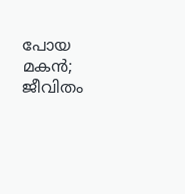പോയ മകന്‍; ജീവിതം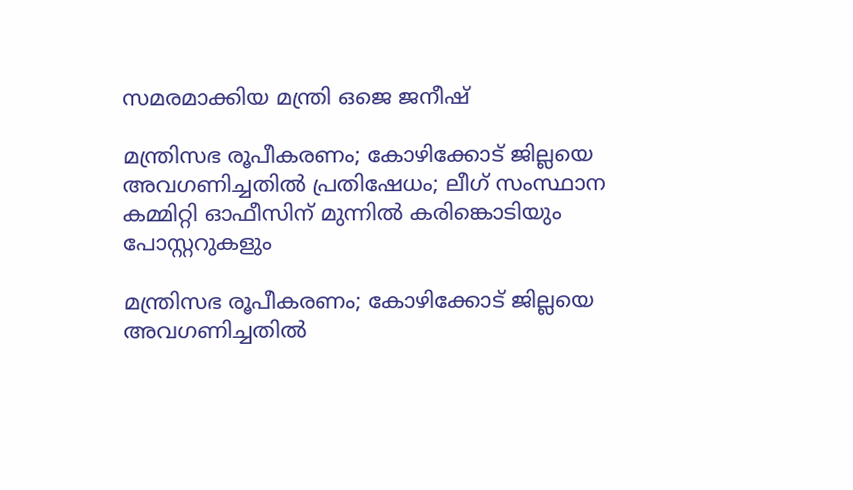സമരമാക്കിയ മന്ത്രി ഒജെ ജനീഷ്

മന്ത്രിസഭ രൂപീകരണം; കോഴിക്കോട് ജില്ലയെ അവഗണിച്ചതില്‍ പ്രതിഷേധം; ലീഗ് സംസ്ഥാന കമ്മിറ്റി ഓഫീസിന് മുന്നില്‍ കരിങ്കൊടിയും പോസ്റ്ററുകളും

മന്ത്രിസഭ രൂപീകരണം; കോഴിക്കോട് ജില്ലയെ അവഗണിച്ചതില്‍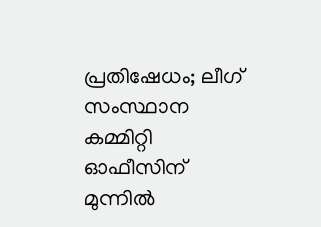പ്രതിഷേധം; ലീഗ് സംസ്ഥാന കമ്മിറ്റി ഓഫീസിന് മുന്നില്‍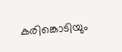കരിങ്കൊടിയും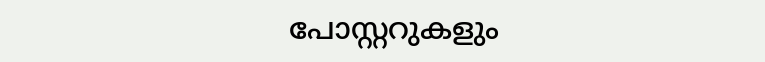പോസ്റ്ററുകളും